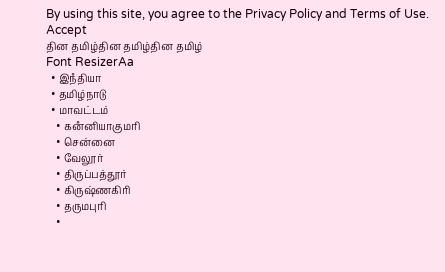By using this site, you agree to the Privacy Policy and Terms of Use.
Accept
தின தமிழ்தின தமிழ்தின தமிழ்
Font ResizerAa
  • இநஂதியா
  • தமிழ்நாடு
  • மாவட்டம்
    • கனஂனியாகுமரி
    • சென்னை
    • வேலூர்
    • திருப்பத்தூர்
    • கிருஷ்ணகிரி
    • தருமபுரி
    •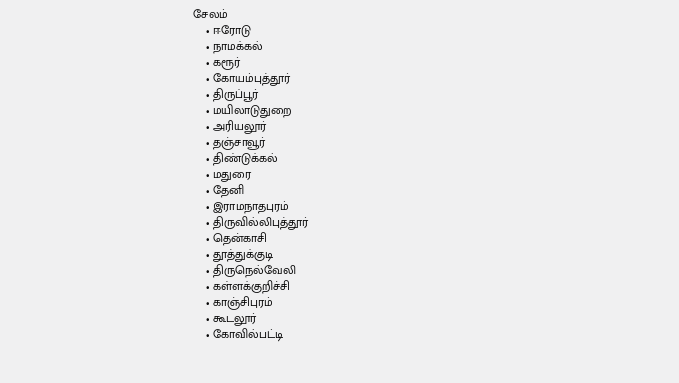சேலம்
    • ஈரோடு
    • நாமக்கல்
    • கரூர்
    • கோயம்புத்தூர்
    • திருப்பூர்
    • மயிலாடுதுறை
    • அரியலூர்
    • தஞ்சாவூர்
    • திண்டுக்கல்
    • மதுரை
    • தேனி
    • இராமநாதபுரம்
    • திருவில்லிபுத்தூர்
    • தென்காசி
    • தூத்துக்குடி
    • திருநெல்வேலி
    • கள்ளக்குறிச்சி
    • காஞ்சிபுரம்
    • கூடலூர்
    • கோவில்பட்டி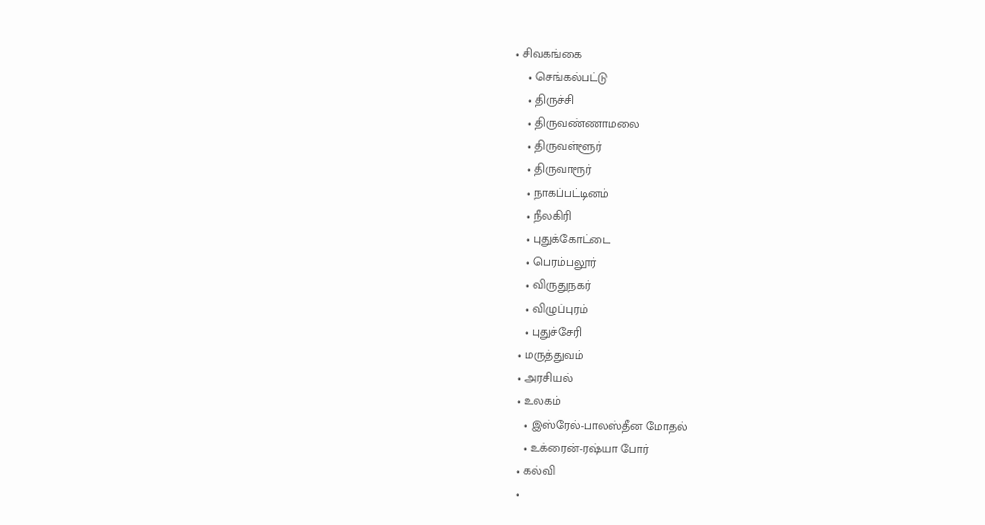• சிவகங்கை
    • செங்கல்பட்டு
    • திருச்சி
    • திருவண்ணாமலை
    • திருவள்ளூர்
    • திருவாரூர்
    • நாகப்பட்டினம்
    • நீலகிரி
    • புதுக்கோட்டை
    • பெரம்பலூர்
    • விருதுநகர்
    • விழுப்புரம்
    • புதுச்சேரி
  • மருத்துவம்
  • அரசியல்
  • உலகம்
    • இஸ்ரேல்-பாலஸ்தீன மோதல்
    • உக்ரைன்-ரஷ்யா போர்
  • கல்வி
  •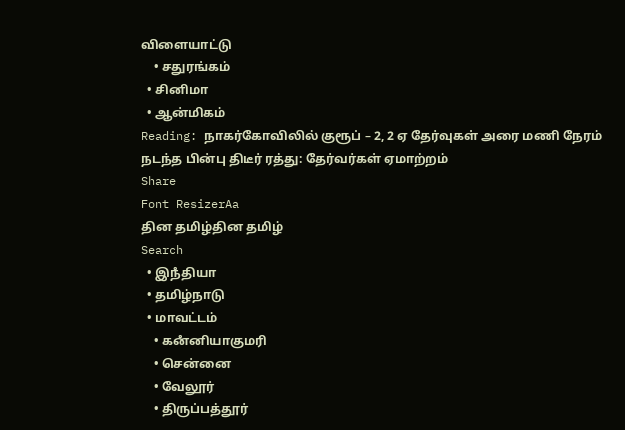விளையாட்டு
    • சதுரங்கம்
  • சினிமா
  • ஆன்மிகம்
Reading: நாகர்கோவிலில் குரூப் – 2, 2 ஏ தேர்வுகள் அரை மணி நேரம் நடந்த பின்பு திடீர் ரத்து: தேர்வர்கள் ஏமாற்றம்
Share
Font ResizerAa
தின தமிழ்தின தமிழ்
Search
  • இநஂதியா
  • தமிழ்நாடு
  • மாவட்டம்
    • கனஂனியாகுமரி
    • சென்னை
    • வேலூர்
    • திருப்பத்தூர்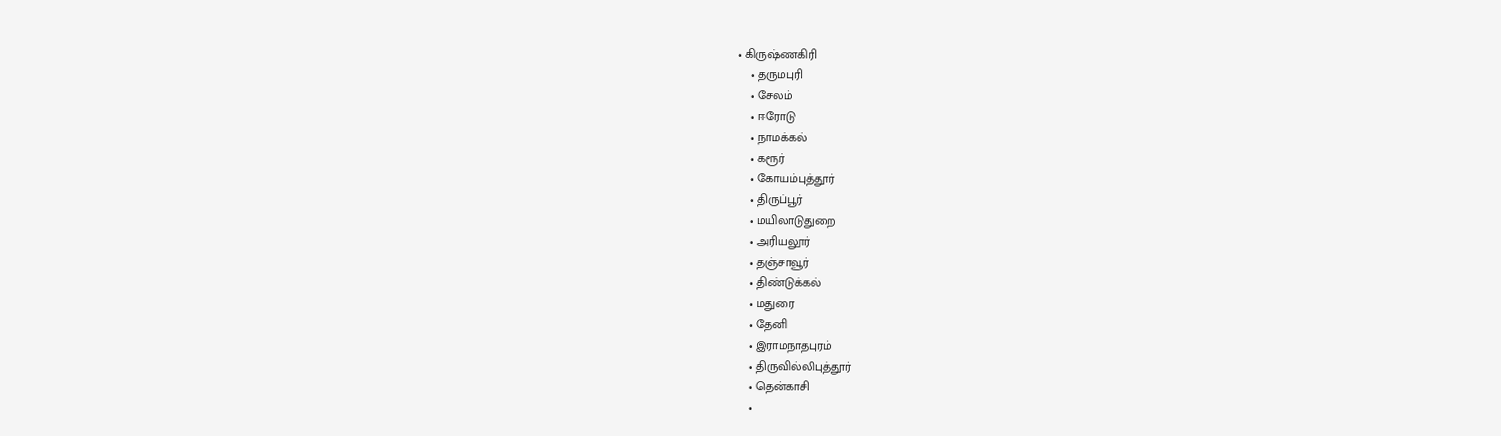• கிருஷ்ணகிரி
    • தருமபுரி
    • சேலம்
    • ஈரோடு
    • நாமக்கல்
    • கரூர்
    • கோயம்புத்தூர்
    • திருப்பூர்
    • மயிலாடுதுறை
    • அரியலூர்
    • தஞ்சாவூர்
    • திண்டுக்கல்
    • மதுரை
    • தேனி
    • இராமநாதபுரம்
    • திருவில்லிபுத்தூர்
    • தென்காசி
    •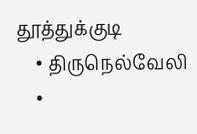தூத்துக்குடி
    • திருநெல்வேலி
    •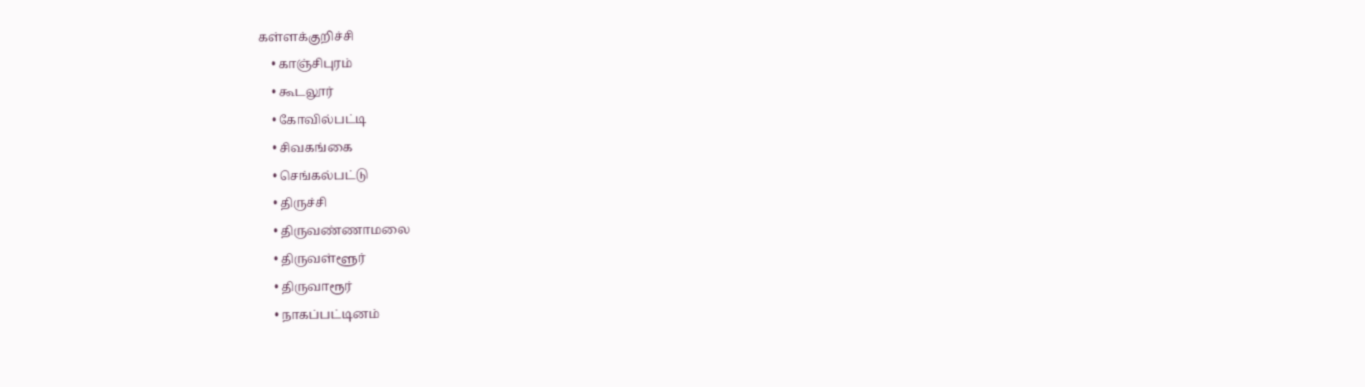கள்ளக்குறிச்சி
    • காஞ்சிபுரம்
    • கூடலூர்
    • கோவில்பட்டி
    • சிவகங்கை
    • செங்கல்பட்டு
    • திருச்சி
    • திருவண்ணாமலை
    • திருவள்ளூர்
    • திருவாரூர்
    • நாகப்பட்டினம்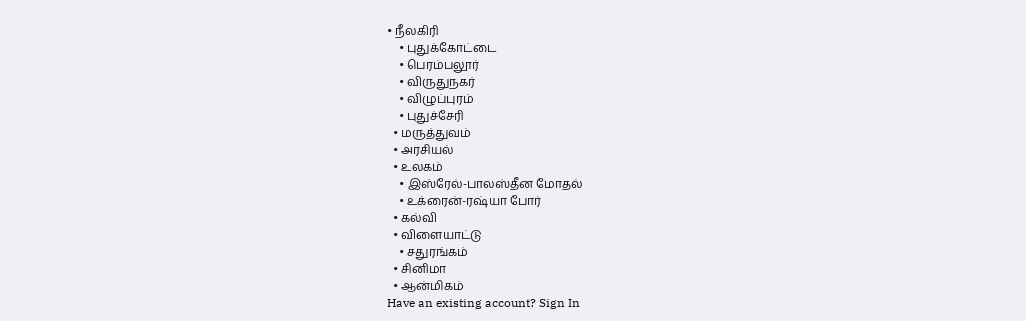• நீலகிரி
    • புதுக்கோட்டை
    • பெரம்பலூர்
    • விருதுநகர்
    • விழுப்புரம்
    • புதுச்சேரி
  • மருத்துவம்
  • அரசியல்
  • உலகம்
    • இஸ்ரேல்-பாலஸ்தீன மோதல்
    • உக்ரைன்-ரஷ்யா போர்
  • கல்வி
  • விளையாட்டு
    • சதுரங்கம்
  • சினிமா
  • ஆன்மிகம்
Have an existing account? Sign In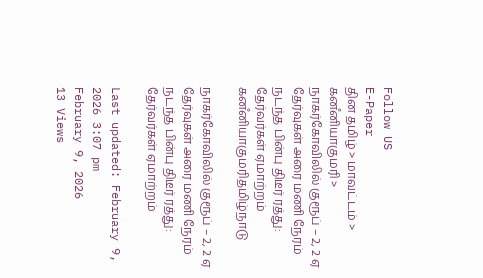Follow US
E-Paper
தின தமிழ் > மாவட்டம் > கனஂனியாகுமரி > நாகர்கோவிலில் குரூப் – 2, 2 ஏ தேர்வுகள் அரை மணி நேரம் நடந்த பின்பு திடீர் ரத்து: தேர்வர்கள் ஏமாற்றம்
கனஂனியாகுமரிதமிழ்நாடு

நாகர்கோவிலில் குரூப் – 2, 2 ஏ தேர்வுகள் அரை மணி நேரம் நடந்த பின்பு திடீர் ரத்து: தேர்வர்கள் ஏமாற்றம்

Last updated: February 9, 2026 3:07 pm
February 9, 2026
13 Views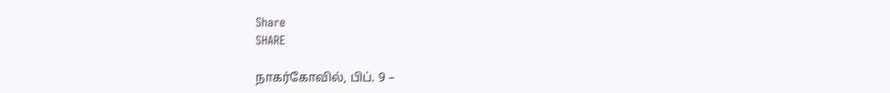Share
SHARE

நாகர்கோவில், பிப். 9 –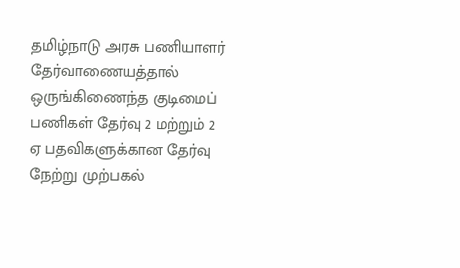தமிழ்நாடு அரசு பணியாளர் தேர்வாணையத்தால் ஒருங்கிணைந்த குடிமைப் பணிகள் தேர்வு 2 மற்றும் 2 ஏ பதவிகளுக்கான தேர்வு நேற்று முற்பகல்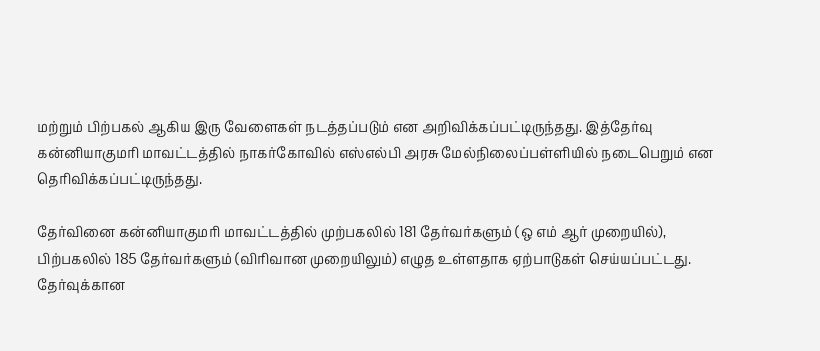மற்றும் பிற்பகல் ஆகிய இரு வேளைகள் நடத்தப்படும் என அறிவிக்கப்பட்டிருந்தது. இத்தேர்வு கன்னியாகுமரி மாவட்டத்தில் நாகர்கோவில் எஸ்எல்பி அரசு மேல்நிலைப்பள்ளியில் நடைபெறும் என தெரிவிக்கப்பட்டிருந்தது.

தேர்வினை கன்னியாகுமரி மாவட்டத்தில் முற்பகலில் 181 தேர்வர்களும் (ஒ எம் ஆர் முறையில்), பிற்பகலில் 185 தேர்வர்களும் (விரிவான முறையிலும்) எழுத உள்ளதாக ஏற்பாடுகள் செய்யப்பட்டது. தேர்வுக்கான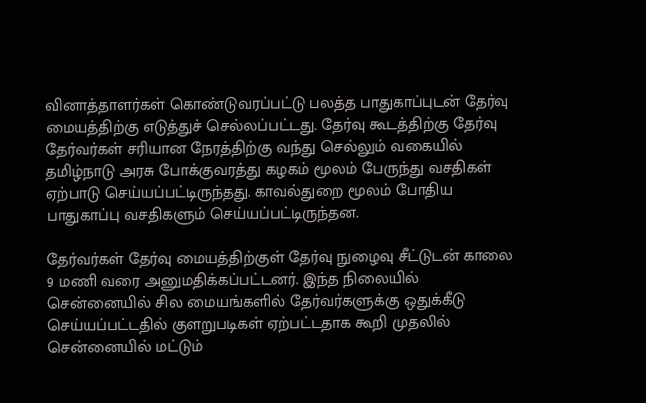வினாத்தாளர்கள் கொண்டுவரப்பட்டு பலத்த பாதுகாப்புடன் தேர்வு மையத்திற்கு எடுத்துச் செல்லப்பட்டது. தேர்வு கூடத்திற்கு தேர்வு தேர்வர்கள் சரியான நேரத்திற்கு வந்து செல்லும் வகையில் தமிழ்நாடு அரசு போக்குவரத்து கழகம் மூலம் பேருந்து வசதிகள் ஏற்பாடு செய்யப்பட்டிருந்தது. காவல்துறை மூலம் போதிய பாதுகாப்பு வசதிகளும் செய்யப்பட்டிருந்தன.

தேர்வர்கள் தேர்வு மையத்திற்குள் தேர்வு நுழைவு சீட்டுடன் காலை 9 மணி வரை அனுமதிக்கப்பட்டனர். இந்த நிலையில் சென்னையில் சில மையங்களில் தேர்வர்களுக்கு ஒதுக்கீடு செய்யப்பட்டதில் குளறுபடிகள் ஏற்பட்டதாக கூறி முதலில் சென்னையில் மட்டும்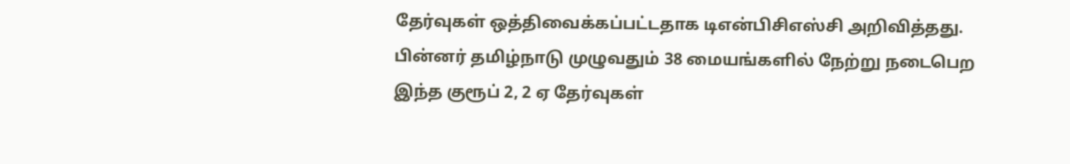தேர்வுகள் ஒத்திவைக்கப்பட்டதாக டிஎன்பிசிஎஸ்சி அறிவித்தது. பின்னர் தமிழ்நாடு முழுவதும் 38 மையங்களில் நேற்று நடைபெற இந்த குரூப் 2, 2 ஏ தேர்வுகள்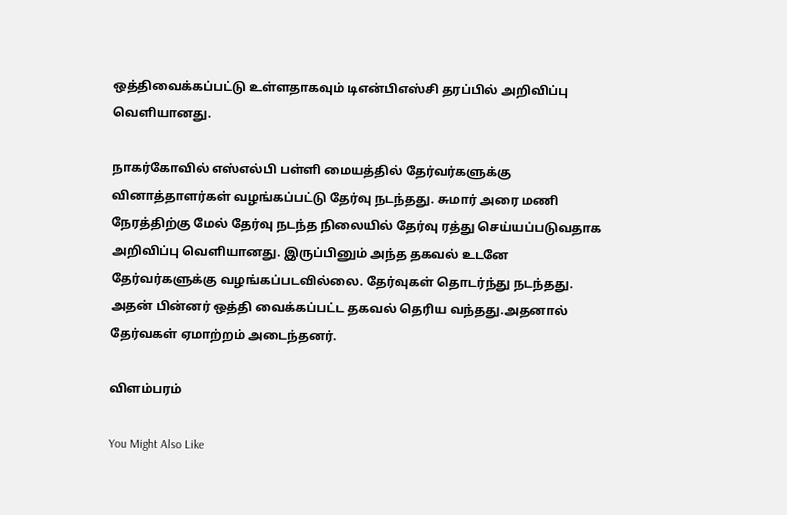ஒத்திவைக்கப்பட்டு உள்ளதாகவும் டிஎன்பிஎஸ்சி தரப்பில் அறிவிப்பு வெளியானது.

நாகர்கோவில் எஸ்எல்பி பள்ளி மையத்தில் தேர்வர்களுக்கு வினாத்தாளர்கள் வழங்கப்பட்டு தேர்வு நடந்தது. சுமார் அரை மணி நேரத்திற்கு மேல் தேர்வு நடந்த நிலையில் தேர்வு ரத்து செய்யப்படுவதாக அறிவிப்பு வெளியானது. இருப்பினும் அந்த தகவல் உடனே தேர்வர்களுக்கு வழங்கப்படவில்லை. தேர்வுகள் தொடர்ந்து நடந்தது. அதன் பின்னர் ஒத்தி வைக்கப்பட்ட தகவல் தெரிய வந்தது.அதனால் தேர்வகள் ஏமாற்றம் அடைந்தனர்.

விளம்பரம்

You Might Also Like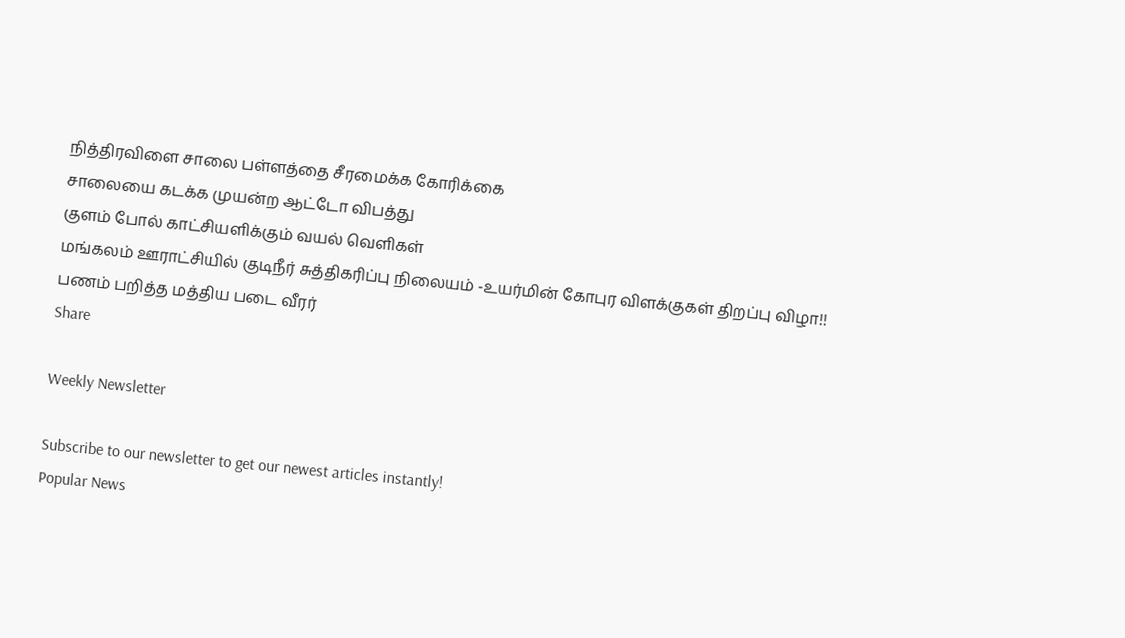நித்திரவிளை சாலை பள்ளத்தை சீரமைக்க கோரிக்கை
சாலையை கடக்க முயன்ற ஆட்டோ விபத்து
குளம் போல் காட்சியளிக்கும் வயல் வெளிகள்
மங்கலம் ஊராட்சியில் குடிநீர் சுத்திகரிப்பு நிலையம் -உயர்மின் கோபுர விளக்குகள் திறப்பு விழா!!
பணம் பறித்த மத்திய படை வீரர்
Share

Weekly Newsletter

Subscribe to our newsletter to get our newest articles instantly!
Popular News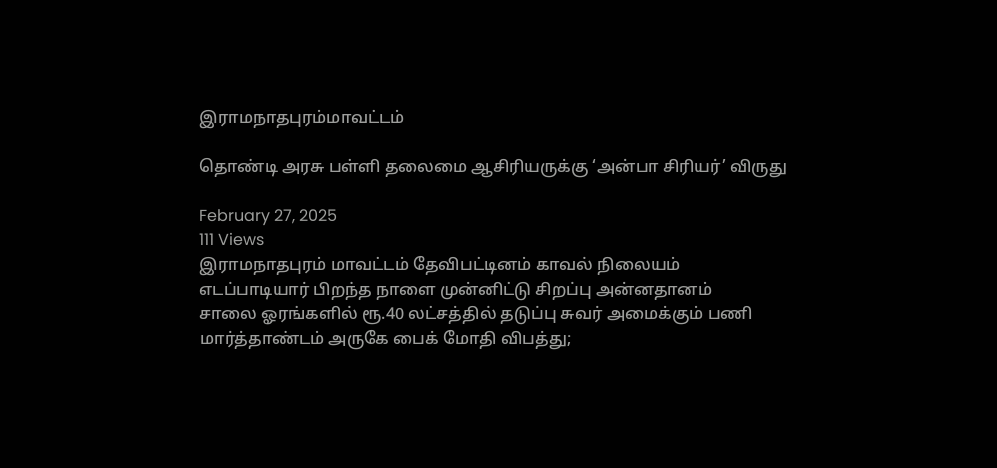இராமநாதபுரம்மாவட்டம்

தொண்டி அரசு பள்ளி தலைமை ஆசிரியருக்கு ‘அன்பா சிரியர்’ விருது

February 27, 2025
111 Views
இராமநாதபுரம் மாவட்டம் தேவிபட்டினம் காவல் நிலையம்
எடப்பாடியார் பிறந்த நாளை முன்னிட்டு சிறப்பு அன்னதானம்
சாலை ஓரங்களில் ரூ.40 லட்சத்தில் தடுப்பு சுவர் அமைக்கும் பணி
மார்த்தாண்டம் அருகே பைக் மோதி விபத்து;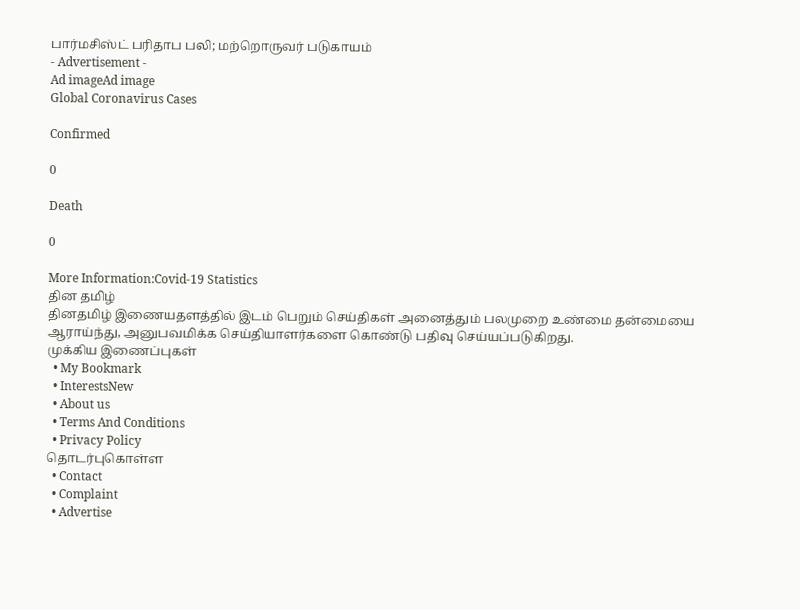பார்மசிஸ்ட் பரிதாப பலி; மற்றொருவர் படுகாயம்
- Advertisement -
Ad imageAd image
Global Coronavirus Cases

Confirmed

0

Death

0

More Information:Covid-19 Statistics
தின தமிழ்
தினதமிழ் இணையதளத்தில் இடம் பெறும் செய்திகள் அனைத்தும் பலமுறை உண்மை தன்மையை ஆராய்ந்து, அனுபவமிக்க செய்தியாளர்களை கொண்டு பதிவு செய்யப்படுகிறது.
முக்கிய இணைப்புகள்
  • My Bookmark
  • InterestsNew
  • About us
  • Terms And Conditions
  • Privacy Policy
தொடர்புகொள்ள
  • Contact
  • Complaint
  • Advertise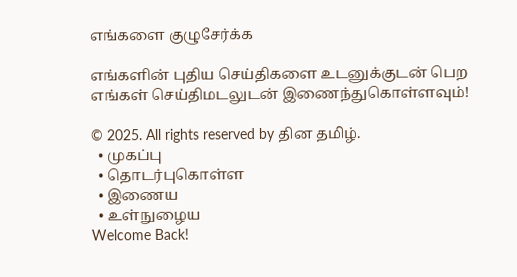எங்களை குழுசேர்க்க

எங்களின் புதிய செய்திகளை உடனுக்குடன் பெற எங்கள் செய்திமடலுடன் இணைந்துகொள்ளவும்!

© 2025. All rights reserved by தின தமிழ்.
  • முகப்பு
  • தொடர்புகொள்ள
  • இணைய
  • உள்நுழைய
Welcome Back!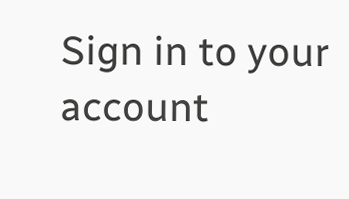Sign in to your account